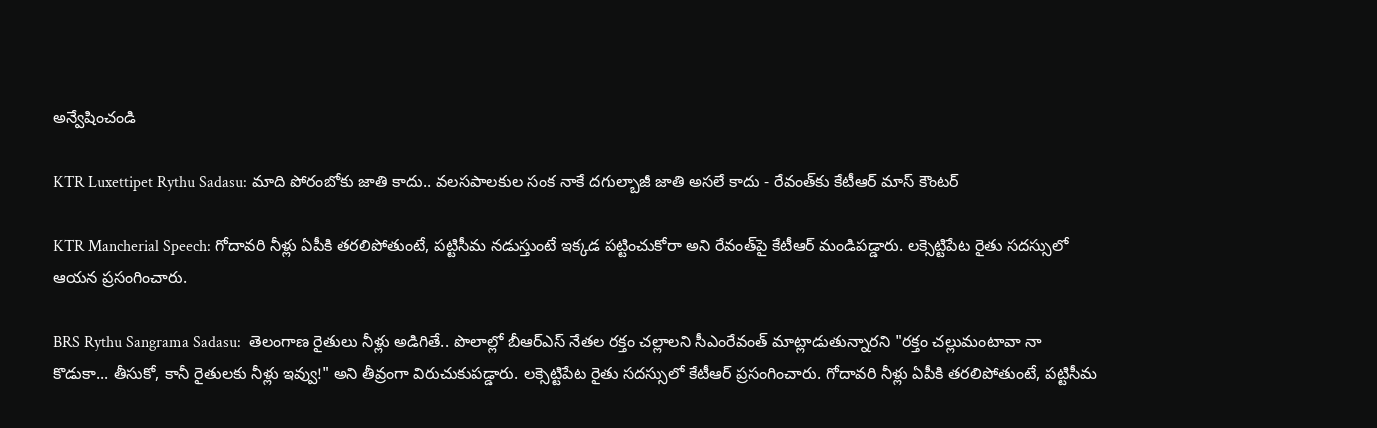అన్వేషించండి

KTR Luxettipet Rythu Sadasu: మాది పోరంబోకు జాతి కాదు.. వలసపాలకుల సంక నాకే దగుల్బాజీ జాతి అసలే కాదు - రేవంత్‌కు కేటీఆర్ మాస్ కౌంటర్

KTR Mancherial Speech: గోదావరి నీళ్లు ఏపీకి తరలిపోతుంటే, పట్టిసీమ నడుస్తుంటే ఇక్కడ పట్టించుకోరా అని రేవంత్‌పై కేటీఆర్ మండిపడ్డారు. లక్సెట్టిపేట రైతు సదస్సులో ఆయన ప్రసంగించారు.

BRS Rythu Sangrama Sadasu:  తెలంగాణ రైతులు నీళ్లు అడిగితే.. పొలాల్లో బీఆర్ఎస్ నేతల రక్తం చల్లాలని సీఎంరేవంత్ మాట్లాడుతున్నారని "రక్తం చల్లుమంటావా నా కొడుకా... తీసుకో, కానీ రైతులకు నీళ్లు ఇవ్వు!" అని తీవ్రంగా విరుచుకుపడ్డారు. లక్సెట్టిపేట రైతు సదస్సులో కేటీఆర్ ప్రసంగించారు. గోదావరి నీళ్లు ఏపీకి తరలిపోతుంటే, పట్టిసీమ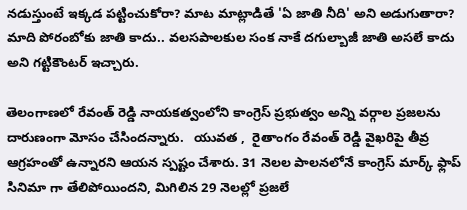నడుస్తుంటే ఇక్కడ పట్టించుకోరా? మాట మాట్లాడితే 'ఏ జాతి నీది' అని అడుగుతారా? మాది పోరంబోకు జాతి కాదు.. వలసపాలకుల సంక నాకే దగుల్బాజీ జాతి అసలే కాదు అని గట్టికౌంటర్ ఇచ్చారు.

తెలంగాణలో రేవంత్ రెడ్డి నాయకత్వంలోని కాంగ్రెస్ ప్రభుత్వం అన్ని వర్గాల ప్రజలను దారుణంగా మోసం చేసిందన్నారు.   యువత ,  రైతాంగం రేవంత్ రెడ్డి వైఖరిపై తీవ్ర ఆగ్రహంతో ఉన్నారని ఆయన స్పష్టం చేశారు. 31 నెలల పాలనలోనే కాంగ్రెస్ మార్క్ ఫ్లాప్ సినిమా గా తేలిపోయిందని, మిగిలిన 29 నెలల్లో ప్రజలే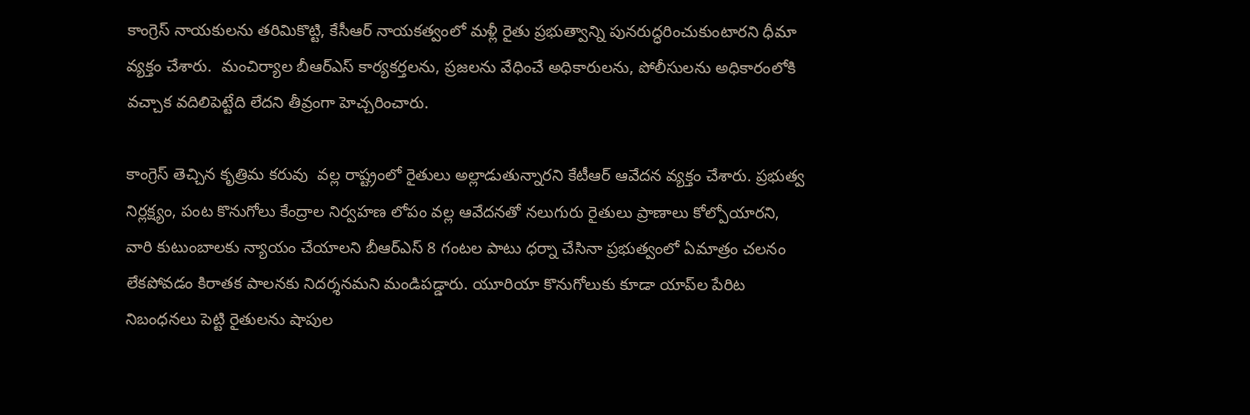కాంగ్రెస్ నాయకులను తరిమికొట్టి, కేసీఆర్ నాయకత్వంలో మళ్లీ రైతు ప్రభుత్వాన్ని పునరుద్ధరించుకుంటారని ధీమా వ్యక్తం చేశారు.  మంచిర్యాల బీఆర్‌ఎస్ కార్యకర్తలను, ప్రజలను వేధించే అధికారులను, పోలీసులను అధికారంలోకి వచ్చాక వదిలిపెట్టేది లేదని తీవ్రంగా హెచ్చరించారు.

కాంగ్రెస్ తెచ్చిన కృత్రిమ కరువు  వల్ల రాష్ట్రంలో రైతులు అల్లాడుతున్నారని కేటీఆర్ ఆవేదన వ్యక్తం చేశారు. ప్రభుత్వ నిర్లక్ష్యం, పంట కొనుగోలు కేంద్రాల నిర్వహణ లోపం వల్ల ఆవేదనతో నలుగురు రైతులు ప్రాణాలు కోల్పోయారని, వారి కుటుంబాలకు న్యాయం చేయాలని బీఆర్‌ఎస్ 8 గంటల పాటు ధర్నా చేసినా ప్రభుత్వంలో ఏమాత్రం చలనం లేకపోవడం కిరాతక పాలనకు నిదర్శనమని మండిపడ్డారు. యూరియా కొనుగోలుకు కూడా యాప్‌ల పేరిట నిబంధనలు పెట్టి రైతులను షాపుల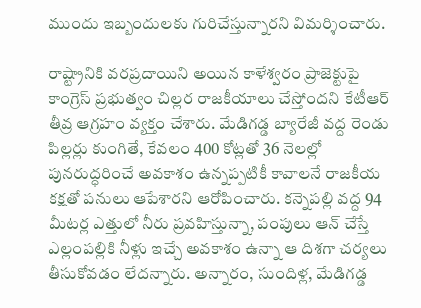ముందు ఇబ్బందులకు గురిచేస్తున్నారని విమర్శించారు.

రాష్ట్రానికి వరప్రదాయిని అయిన కాళేశ్వరం ప్రాజెక్టుపై కాంగ్రెస్ ప్రభుత్వం చిల్లర రాజకీయాలు చేస్తోందని కేటీఆర్ తీవ్ర ఆగ్రహం వ్యక్తం చేశారు. మేడిగడ్డ బ్యారేజీ వద్ద రెండు పిల్లర్లు కుంగితే, కేవలం 400 కోట్లతో 36 నెలల్లో పునరుద్ధరించే అవకాశం ఉన్నప్పటికీ కావాలనే రాజకీయ కక్షతో పనులు ఆపేశారని ఆరోపించారు. కన్నెపల్లి వద్ద 94 మీటర్ల ఎత్తులో నీరు ప్రవహిస్తున్నా, పంపులు ఆన్ చేస్తే ఎల్లంపల్లికి నీళ్లు ఇచ్చే అవకాశం ఉన్నా ఆ దిశగా చర్యలు తీసుకోవడం లేదన్నారు. అన్నారం, సుందిళ్ల, మేడిగడ్డ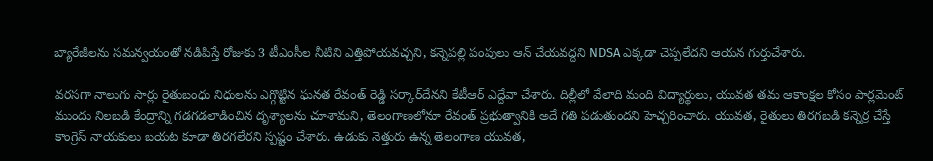బ్యారేజీలను సమన్వయంతో నడిపిస్తే రోజుకు 3 టీఎంసీల నీటిని ఎత్తిపోయవచ్చని, కన్నెపల్లి పంపులు ఆన్ చేయవద్దని NDSA ఎక్కడా చెప్పలేదని ఆయన గుర్తుచేశారు.

వరసగా నాలుగు సార్లు రైతుబంధు నిధులను ఎగ్గొట్టిన ఘనత రేవంత్ రెడ్డి సర్కార్‌దేనని కేటీఆర్ ఎద్దేవా చేశారు. దిల్లీలో వేలాది మంది విద్యార్థులు, యువత తమ ఆకాంక్షల కోసం పార్లమెంట్ ముందు నిలబడి కేంద్రాన్ని గడగడలాడించిన దృశ్యాలను చూశామని, తెలంగాణలోనూ రేవంత్ ప్రభుత్వానికి అదే గతి పడుతుందని హెచ్చరించారు. యువత, రైతులు తిరగబడి కన్నెర్ర చేస్తే కాంగ్రెస్ నాయకులు బయట కూడా తిరగలేరని స్పష్టం చేశారు. ఉడుకు నెత్తురు ఉన్న తెలంగాణ యువత,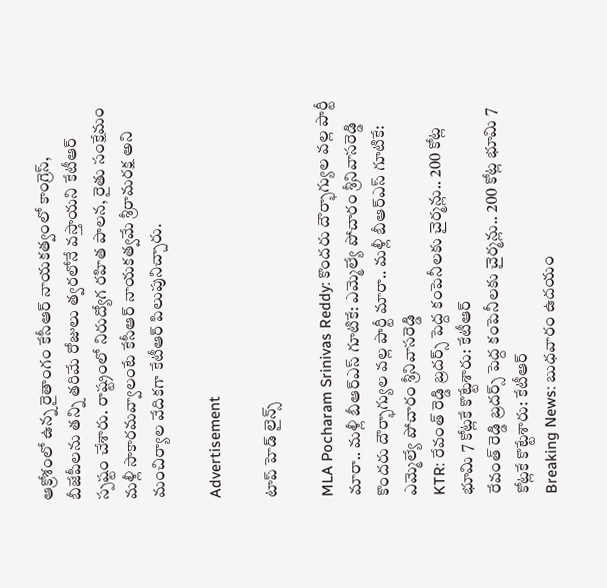ఆక్రోశంలో ఉన్న రైతాంగం కేసీఆర్ నాయకత్వంలో కాంగ్రెస్, బీజేపీలను తన్ని తరిమే రోజులు త్వరలోనే వస్తాయని కేటీఆర్ స్పష్టం చేశారు. రాష్ట్రంలో నిరుద్యోగ రహిత పాలన, రైతు సంక్షేమం మళ్లీ సాకారమవ్వాలంటే కేసీఆర్ నాయకత్వమే శ్రీరామరక్ష అని మంచిర్యాల వేదికగా కేటీఆర్ పిలుపునిచ్చారు.

Advertisement

టాప్ హెడ్ లైన్స్

MLA Pocharam Srinivas Reddy: కొందరు దౌర్భాగ్యుల వల్ల పార్టీ మారా.. మళ్లీ బీఆర్ఎస్‌ గూటికే: ఎమ్మెల్యే పోచారం శ్రీనివాసరెడ్డి
కొందరు దౌర్భాగ్యుల వల్ల పార్టీ మారా.. మళ్లీ బీఆర్ఎస్‌ గూటికే: ఎమ్మెల్యే పోచారం శ్రీనివాసరెడ్డి
KTR: రేవంత్ రెడ్డి బ్రదర్స్ పెద్ద కంపెనీలకు చైర్మన్లు.. 200 కోట్ల భూమి 7 కోట్లకే కొట్టేశారు: కేటీఆర్
రేవంత్ రెడ్డి బ్రదర్స్ పెద్ద కంపెనీలకు చైర్మన్లు.. 200 కోట్ల భూమి 7 కోట్లకే కొట్టేశారు: కేటీఆర్
Breaking News: బుధవారం ఉదయం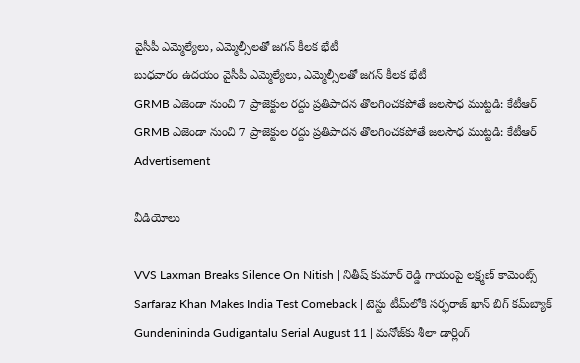వైసీపీ ఎమ్మెల్యేలు, ఎమ్మెల్సీలతో జగన్ కీలక భేటీ
బుధవారం ఉదయం వైసీపీ ఎమ్మెల్యేలు, ఎమ్మెల్సీలతో జగన్ కీలక భేటీ
GRMB ఎజెండా నుంచి 7 ప్రాజెక్టుల రద్దు ప్రతిపాదన తొలగించకపోతే జలసౌధ ముట్టడి: కేటీఆర్
GRMB ఎజెండా నుంచి 7 ప్రాజెక్టుల రద్దు ప్రతిపాదన తొలగించకపోతే జలసౌధ ముట్టడి: కేటీఆర్
Advertisement

వీడియోలు

VVS Laxman Breaks Silence On Nitish | నితీష్ కుమార్ రెడ్డి గాయంపై లక్ష్మణ్ కామెంట్స్
Sarfaraz Khan Makes India Test Comeback | టెస్టు టీమ్‌లోకి సర్ఫరాజ్ ఖాన్ బిగ్ కమ్‌బ్యాక్
Gundenininda Gudigantalu Serial August 11 | మనోజ్‌కు శీలా డార్లింగ్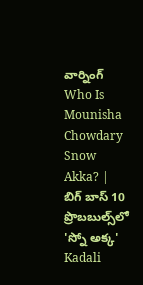వార్నింగ్
Who Is Mounisha Chowdary Snow Akka? | బిగ్ బాస్ 10 ప్రొబబుల్స్‌లో 'స్నో అక్క'
Kadali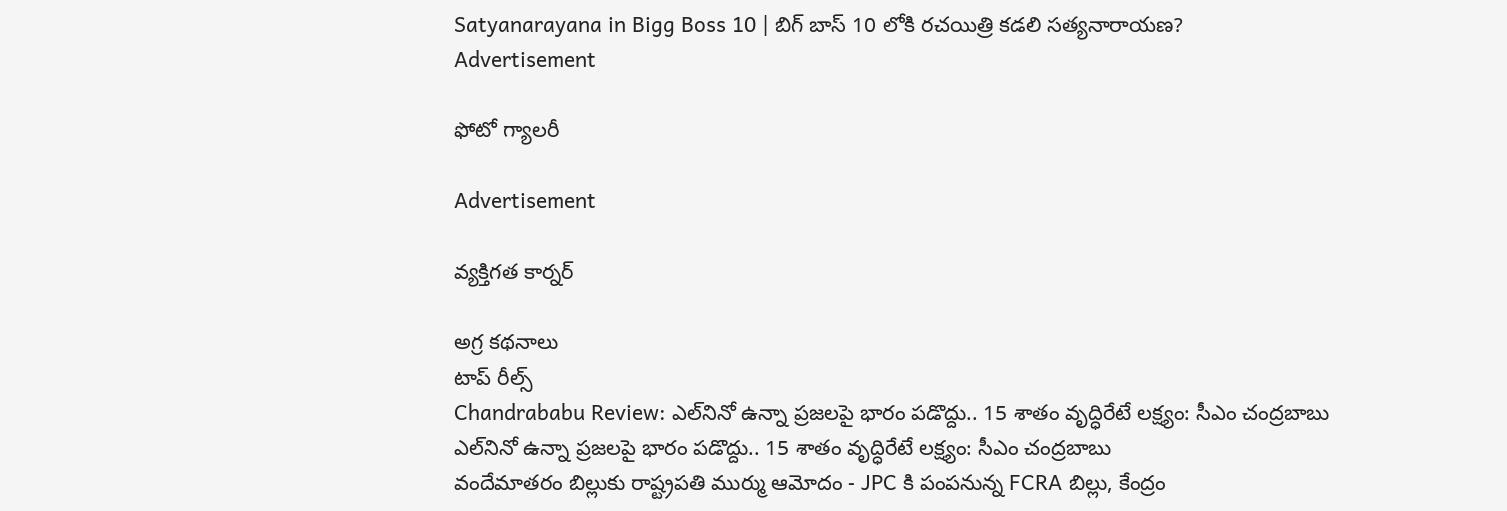Satyanarayana in Bigg Boss 10 | బిగ్ బాస్ 10 లోకి రచయిత్రి కడలి సత్యనారాయణ?
Advertisement

ఫోటో గ్యాలరీ

Advertisement

వ్యక్తిగత కార్నర్

అగ్ర కథనాలు
టాప్ రీల్స్
Chandrababu Review: ఎల్‌నినో ఉన్నా ప్రజలపై భారం పడొద్దు.. 15 శాతం వృద్ధిరేటే లక్ష్యం: సీఎం చంద్రబాబు
ఎల్‌నినో ఉన్నా ప్రజలపై భారం పడొద్దు.. 15 శాతం వృద్ధిరేటే లక్ష్యం: సీఎం చంద్రబాబు
వందేమాతరం బిల్లుకు రాష్ట్రపతి ముర్ము ఆమోదం - JPC కి పంపనున్న FCRA బిల్లు, కేంద్రం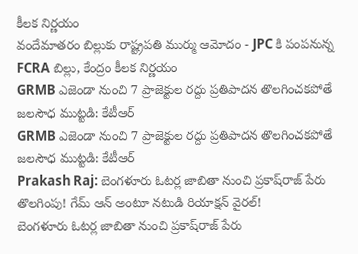కీలక నిర్ణయం
వందేమాతరం బిల్లుకు రాష్ట్రపతి ముర్ము ఆమోదం - JPC కి పంపనున్న FCRA బిల్లు, కేంద్రం కీలక నిర్ణయం
GRMB ఎజెండా నుంచి 7 ప్రాజెక్టుల రద్దు ప్రతిపాదన తొలగించకపోతే జలసౌధ ముట్టడి: కేటీఆర్
GRMB ఎజెండా నుంచి 7 ప్రాజెక్టుల రద్దు ప్రతిపాదన తొలగించకపోతే జలసౌధ ముట్టడి: కేటీఆర్
Prakash Raj: బెంగళూరు ఓటర్ల జాబితా నుంచి ప్రకాష్‌రాజ్ పేరు తొలగింపు! గేమ్‌ ఆన్ అంటూ నటుడి రియాక్షన్ వైరల్!
బెంగళూరు ఓటర్ల జాబితా నుంచి ప్రకాష్‌రాజ్ పేరు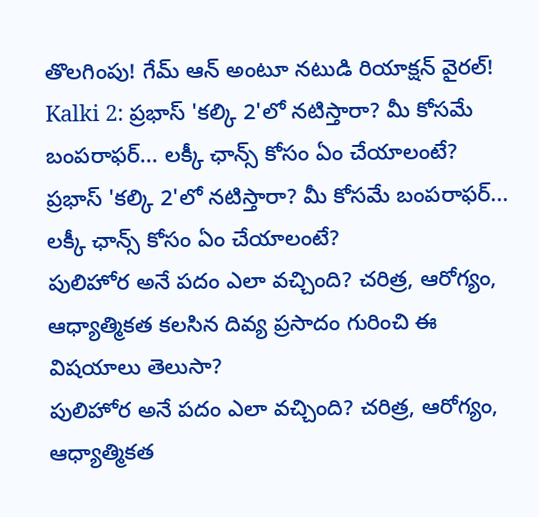తొలగింపు! గేమ్‌ ఆన్ అంటూ నటుడి రియాక్షన్ వైరల్!
Kalki 2: ప్రభాస్‌ 'కల్కి 2'లో నటిస్తారా? మీ కోసమే బంపరాఫర్... లక్కీ ఛాన్స్ కోసం ఏం చేయాలంటే?
ప్రభాస్‌ 'కల్కి 2'లో నటిస్తారా? మీ కోసమే బంపరాఫర్... లక్కీ ఛాన్స్ కోసం ఏం చేయాలంటే?
పులిహోర అనే పదం ఎలా వచ్చింది? చరిత్ర, ఆరోగ్యం, ఆధ్యాత్మికత కలసిన దివ్య ప్రసాదం గురించి ఈ విషయాలు తెలుసా?
పులిహోర అనే పదం ఎలా వచ్చింది? చరిత్ర, ఆరోగ్యం, ఆధ్యాత్మికత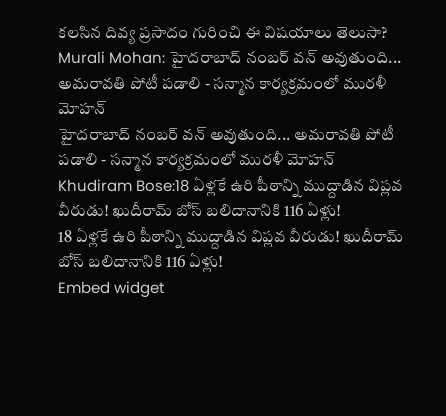కలసిన దివ్య ప్రసాదం గురించి ఈ విషయాలు తెలుసా?
Murali Mohan: హైదరాబాద్ నంబర్ వన్ అవుతుంది... అమరావతి పోటీ పడాలి - సన్మాన కార్యక్రమంలో మురళీ మోహన్
హైదరాబాద్ నంబర్ వన్ అవుతుంది... అమరావతి పోటీ పడాలి - సన్మాన కార్యక్రమంలో మురళీ మోహన్
Khudiram Bose:18 ఏళ్లకే ఉరి పీఠాన్ని ముద్దాడిన విప్లవ వీరుడు! ఖుదీరామ్‌ బోస్‌ బలిదానానికి 116 ఏళ్లు!
18 ఏళ్లకే ఉరి పీఠాన్ని ముద్దాడిన విప్లవ వీరుడు! ఖుదీరామ్‌ బోస్‌ బలిదానానికి 116 ఏళ్లు!
Embed widget